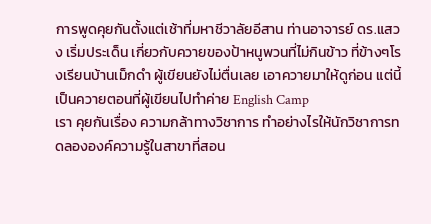การพูดคุยกันตั้งแต่เช้าที่มหาชีวาลัยอีสาน ท่านอาจารย์ ดร.แสวง เริ่มประเด็น เกี่ยวกับควายของป้าหนูพวนที่ไม่กินข้าว ที่ข้างๆโรงเรียนบ้านเม็กดำ ผู้เขียนยังไม่ตื่นเลย เอาควายมาให้ดูก่อน แต่นี้เป็นควายตอนที่ผู้เขียนไปทำค่าย English Camp
เรา คุยกันเรื่อง ความกล้าทางวิชาการ ทำอย่างไรให้นักวิชาการทดลององค์ความรู้ในสาขาที่สอน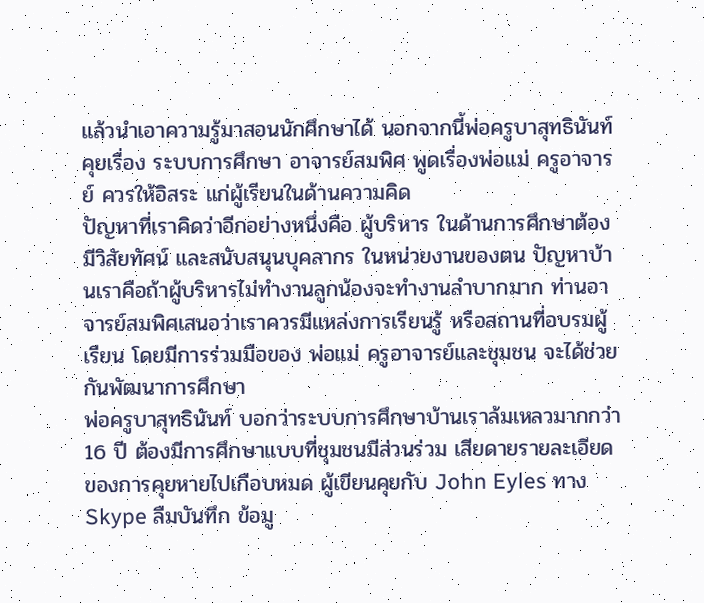แล้วนำเอาความรู้มาสอนนักศึกษาได้ นอกจากนี้พ่อครูบาสุทธินันท์ คุยเรื่อง ระบบการศึกษา อาจารย์สมพิศ พูดเรื่องพ่อแม่ ครูอาจารย์ ควรให้อิสระ แก่ผู้เรียนในด้านความคิด
ปัญหาที่เราคิดว่าอีกอย่างหนึ่งคือ ผู้บริหาร ในด้านการศึกษาต้องมีวิสัยทัศน์ และสนับสนุนบุคลากร ในหน่วยงานของตน ปัญหาบ้านเราคือถ้าผู้บริหารไม่ทำงานลูกน้องจะทำงานลำบากมาก ท่านอาจารย์สมพิศเสนอว่าเราควรมีแหล่งการเรียนรู้ หรือสถานที่อบรมผู้เรียน โดยมีการร่วมมือของ พ่อแม่ ครูอาจารย์และชุมชน จะได้ช่วยกันพัฒนาการศึกษา
พ่อครูบาสุทธินันท์ บอกว่าระบบการศึกษาบ้านเราล้มเหลวมากกว่า 16 ปี ต้องมีการศึกษาแบบที่ชุมชนมีส่วนร่วม เสียดายรายละเอียดของการคุยหายไปเกือบหมด ผู้เขียนคุยกับ John Eyles ทาง Skype ลืมบันทึก ข้อมู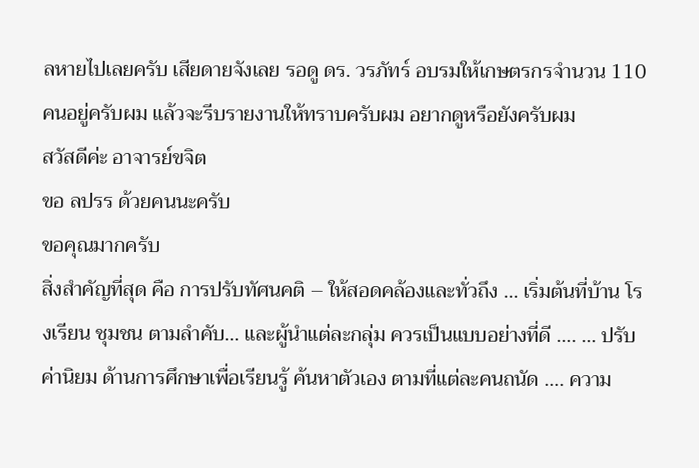ลหายไปเลยครับ เสียดายจังเลย รอดู ดร. วรภัทร์ อบรมให้เกษตรกรจำนวน 110 คนอยู่ครับผม แล้วจะรีบรายงานให้ทราบครับผม อยากดูหรือยังครับผม
สวัสดีค่ะ อาจารย์ขจิต
ขอ ลปรร ด้วยคนนะครับ
ขอคุณมากครับ
สิ่งสำคัญที่สุด คือ การปรับทัศนคติ – ให้สอดคล้องและทั่วถึง … เริ่มต้นที่บ้าน โรงเรียน ชุมชน ตามลำคับ… และผู้นำแต่ละกลุ่ม ควรเป็นแบบอย่างที่ดี …. … ปรับค่านิยม ด้านการศึกษาเพื่อเรียนรู้ ค้นหาตัวเอง ตามที่แต่ละคนถนัด …. ความ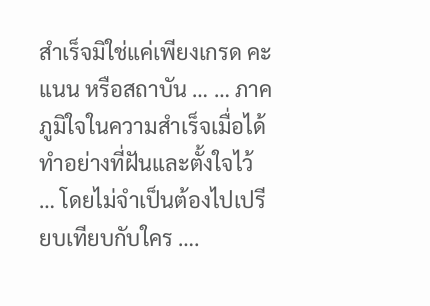สำเร็จมิใช่แค่เพียงเกรด คะแนน หรือสถาบัน … … ภาคภูมิใจในความสำเร็จเมื่อได้ทำอย่างที่ฝันและตั้งใจไว้ … โดยไม่จำเป็นต้องไปเปรียบเทียบกับใคร ….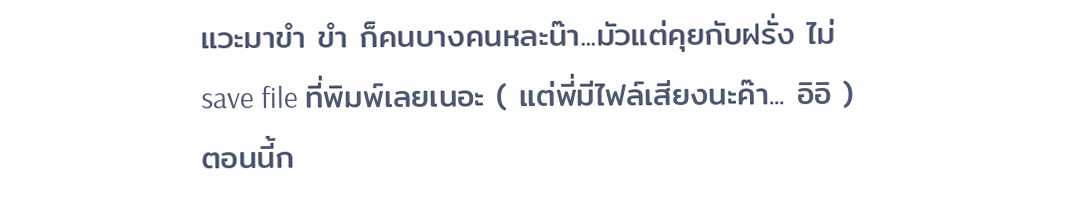แวะมาขำ ขำ ก็คนบางคนหละน๊า...มัวแต่คุยกับฝรั่ง ไม่save file ที่พิมพ์เลยเนอะ ( แต่พี่มีไฟล์เสียงนะค๊า... อิอิ )
ตอนนี้ก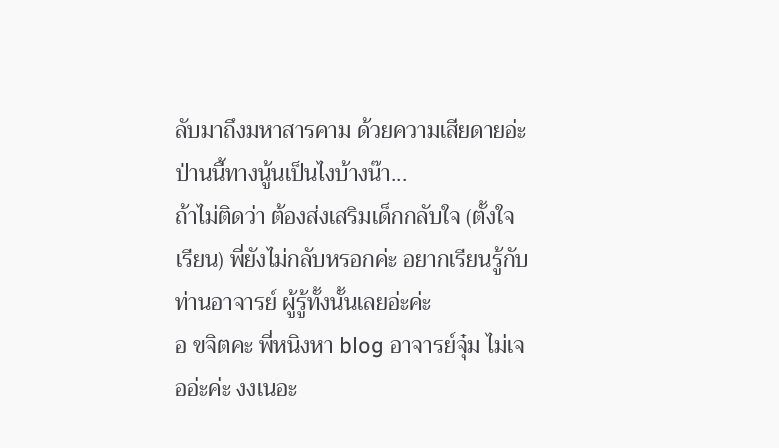ลับมาถึงมหาสารคาม ด้วยความเสียดายอ่ะ ป่านนี้ทางนู้นเป็นไงบ้างน๊า...
ถ้าไม่ติดว่า ต้องส่งเสริมเด็กกลับใจ (ตั้งใจเรียน) พี่ยังไม่กลับหรอกค่ะ อยากเรียนรู้กับท่านอาจารย์ ผู้รู้ทั้งนั้นเลยอ่ะค่ะ
อ ขจิตคะ พี่หนิงหา blog อาจารย์จุ๋ม ไม่เจออ่ะค่ะ งงเนอะ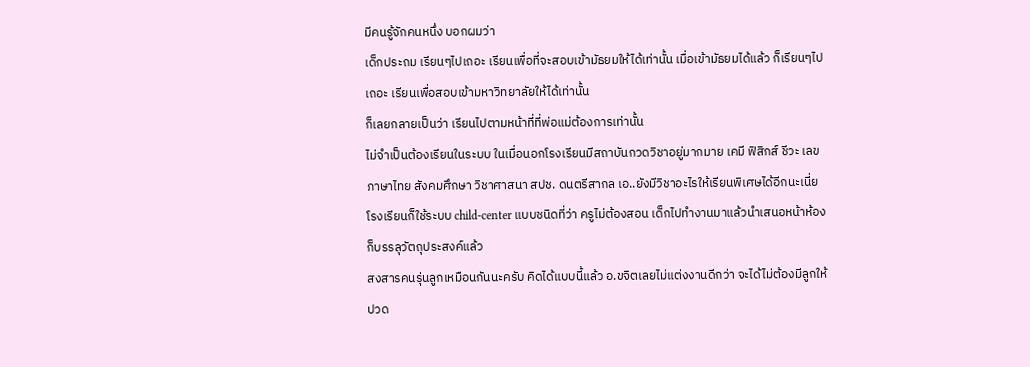มีคนรู้จักคนหนึ่ง บอกผมว่า
เด็กประถม เรียนๆไปเถอะ เรียนเพื่อที่จะสอบเข้ามัธยมให้ได้เท่านั้น เมื่อเข้ามัธยมได้แล้ว ก็เรียนๆไปเถอะ เรียนเพื่อสอบเข้ามหาวิทยาลัยให้ได้เท่านั้น
ก็เลยกลายเป็นว่า เรียนไปตามหน้าที่ที่พ่อแม่ต้องการเท่านั้น
ไม่จำเป็นต้องเรียนในระบบ ในเมื่อนอกโรงเรียนมีสถาบันกวดวิชาอยู่มากมาย เคมี ฟิสิกส์ ชีวะ เลข ภาษาไทย สังคมศึกษา วิชาศาสนา สปช. ดนตรีสากล เอ..ยังมีวิชาอะไรให้เรียนพิเศษได้อีกนะเนี่ย
โรงเรียนก็ใช้ระบบ child-center แบบชนิดที่ว่า ครูไม่ต้องสอน เด็กไปทำงานมาแล้วนำเสนอหน้าห้องก็บรรลุวัตถุประสงค์แล้ว
สงสารคนรุ่นลูกเหมือนกันนะครับ คิดได้แบบนี้แล้ว อ.ขจิตเลยไม่แต่งงานดีกว่า จะได้ไม่ต้องมีลูกให้ปวด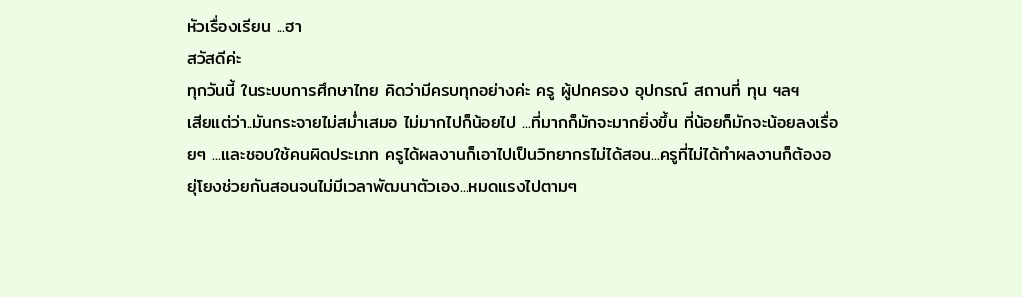หัวเรื่องเรียน ...ฮา
สวัสดีค่ะ
ทุกวันนี้ ในระบบการศึกษาไทย คิดว่ามีครบทุกอย่างค่ะ ครู ผู้ปกครอง อุปกรณ์ สถานที่ ทุน ฯลฯ
เสียแต่ว่า..มันกระจายไม่สม่ำเสมอ ไม่มากไปก็น้อยไป ...ที่มากก็มักจะมากยิ่งขึ้น ที่น้อยก็มักจะน้อยลงเรื่อยๆ ...และชอบใช้คนผิดประเภท ครูได้ผลงานก็เอาไปเป็นวิทยากรไม่ได้สอน...ครูที่ไม่ได้ทำผลงานก็ต้องอยุ่โยงช่วยกันสอนจนไม่มีเวลาพัฒนาตัวเอง...หมดแรงไปตามๆ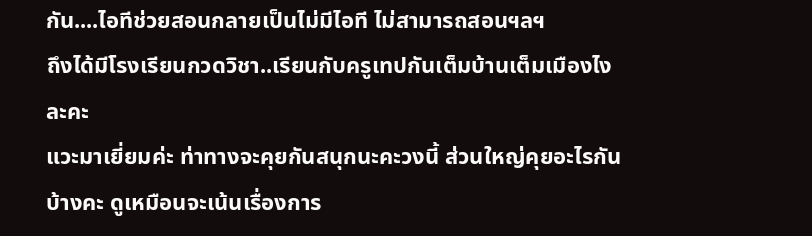กัน....ไอทีช่วยสอนกลายเป็นไม่มีไอที ไม่สามารถสอนฯลฯ
ถึงได้มีโรงเรียนกวดวิชา..เรียนกับครูเทปกันเต็มบ้านเต็มเมืองไงละคะ
แวะมาเยี่ยมค่ะ ท่าทางจะคุยกันสนุกนะคะวงนี้ ส่วนใหญ่คุยอะไรกันบ้างคะ ดูเหมือนจะเน้นเรื่องการ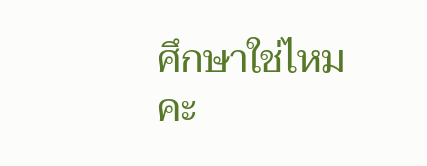ศึกษาใช่ไหมคะ